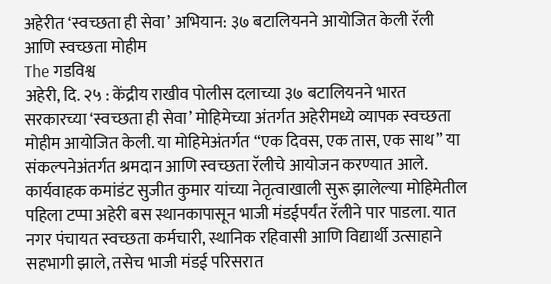अहेरीत ‘स्वच्छता ही सेवा’ अभियान: ३७ बटालियनने आयोजित केली रॅली आणि स्वच्छता मोहीम
The गडविश्व
अहेरी, दि. २५ : केंद्रीय राखीव पोलीस दलाच्या ३७ बटालियनने भारत सरकारच्या ‘स्वच्छता ही सेवा’ मोहिमेच्या अंतर्गत अहेरीमध्ये व्यापक स्वच्छता मोहीम आयोजित केली. या मोहिमेअंतर्गत “एक दिवस, एक तास, एक साथ” या संकल्पनेअंतर्गत श्रमदान आणि स्वच्छता रॅलीचे आयोजन करण्यात आले.
कार्यवाहक कमांडंट सुजीत कुमार यांच्या नेतृत्वाखाली सुरू झालेल्या मोहिमेतील पहिला टप्पा अहेरी बस स्थानकापासून भाजी मंडईपर्यंत रॅलीने पार पाडला. यात नगर पंचायत स्वच्छता कर्मचारी, स्थानिक रहिवासी आणि विद्यार्थी उत्साहाने सहभागी झाले, तसेच भाजी मंडई परिसरात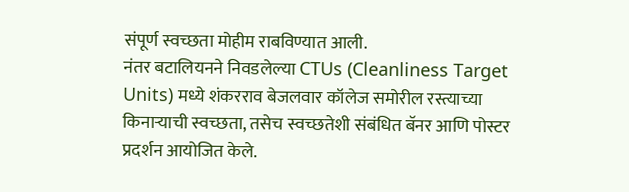संपूर्ण स्वच्छता मोहीम राबविण्यात आली.
नंतर बटालियनने निवडलेल्या CTUs (Cleanliness Target Units) मध्ये शंकरराव बेजलवार कॉलेज समोरील रस्त्याच्या किनाऱ्याची स्वच्छता, तसेच स्वच्छतेशी संबंधित बॅनर आणि पोस्टर प्रदर्शन आयोजित केले.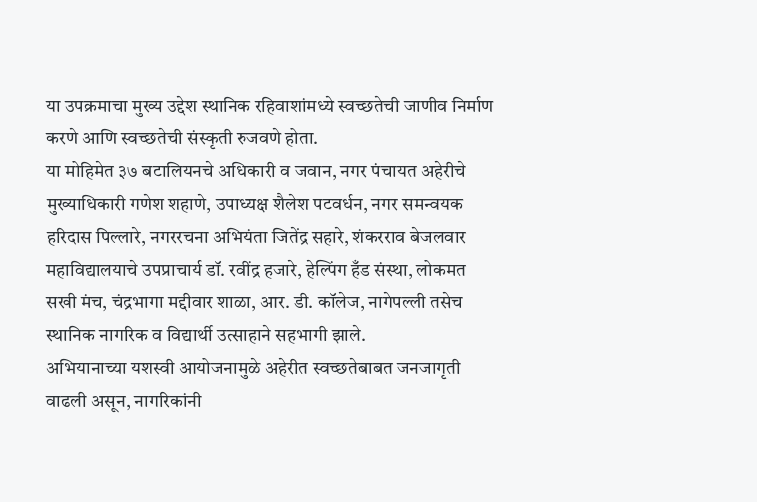या उपक्रमाचा मुख्य उद्देश स्थानिक रहिवाशांमध्ये स्वच्छतेची जाणीव निर्माण करणे आणि स्वच्छतेची संस्कृती रुजवणे होता.
या मोहिमेत ३७ बटालियनचे अधिकारी व जवान, नगर पंचायत अहेरीचे मुख्याधिकारी गणेश शहाणे, उपाध्यक्ष शैलेश पटवर्धन, नगर समन्वयक हरिदास पिल्लारे, नगररचना अभियंता जितेंद्र सहारे, शंकरराव बेजलवार महाविद्यालयाचे उपप्राचार्य डॉ. रवींद्र हजारे, हेल्पिंग हँड संस्था, लोकमत सखी मंच, चंद्रभागा मद्दीवार शाळा, आर. डी. कॉलेज, नागेपल्ली तसेच स्थानिक नागरिक व विद्यार्थी उत्साहाने सहभागी झाले.
अभियानाच्या यशस्वी आयोजनामुळे अहेरीत स्वच्छतेबाबत जनजागृती वाढली असून, नागरिकांनी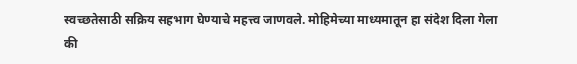स्वच्छतेसाठी सक्रिय सहभाग घेण्याचे महत्त्व जाणवले. मोहिमेच्या माध्यमातून हा संदेश दिला गेला की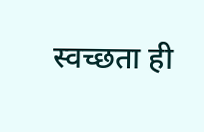स्वच्छता ही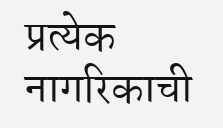प्रत्येक नागरिकाची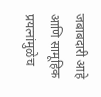जबाबदारी आहे आणि सामूहिक प्रयत्नांमुळेच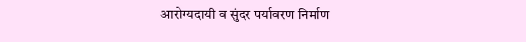आरोग्यदायी व सुंदर पर्यावरण निर्माण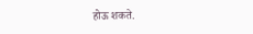होऊ शकते.